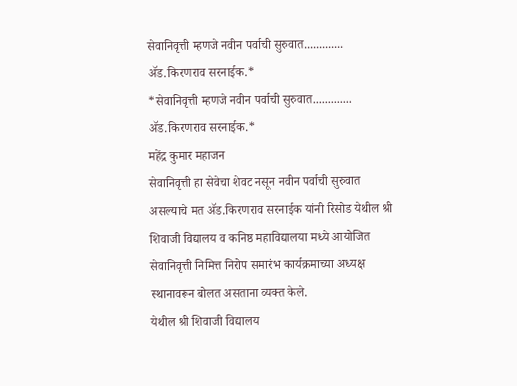सेवानिवृत्ती म्हणजे नवीन पर्वाची सुरुवात.............
ॲड.किरणराव सरनाईक.*
*सेवानिवृत्ती म्हणजे नवीन पर्वाची सुरुवात............. ॲड.किरणराव सरनाईक.*
महेंद्र कुमार महाजन
सेवानिवृत्ती हा सेवेचा शेवट नसून नवीन पर्वाची सुरुवात असल्याचे मत ॲड.किरणराव सरनाईक यांनी रिसोड येथील श्री शिवाजी विद्यालय व कनिष्ठ महाविद्यालया मध्ये आयोजित सेवानिवृत्ती निमित्त निरोप समारंभ कार्यक्रमाच्या अध्यक्ष स्थानावरून बोलत असताना व्यक्त केले.
येथील श्री शिवाजी विद्यालय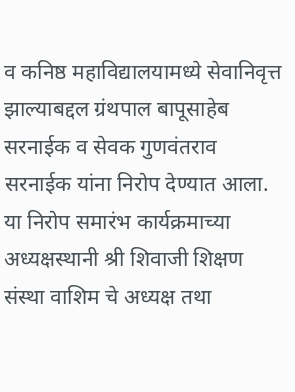व कनिष्ठ महाविद्यालयामध्ये सेवानिवृत्त झाल्याबद्दल ग्रंथपाल बापूसाहेब सरनाईक व सेवक गुणवंतराव सरनाईक यांना निरोप देण्यात आला. या निरोप समारंभ कार्यक्रमाच्या अध्यक्षस्थानी श्री शिवाजी शिक्षण संस्था वाशिम चे अध्यक्ष तथा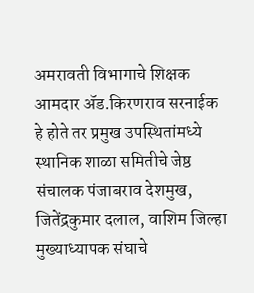अमरावती विभागाचे शिक्षक आमदार ॲड.किरणराव सरनाईक हे होते तर प्रमुख उपस्थितांमध्ये स्थानिक शाळा समितीचे जेष्ठ संचालक पंजाबराव देशमुख, जितेंद्रकुमार दलाल, वाशिम जिल्हा मुख्याध्यापक संघाचे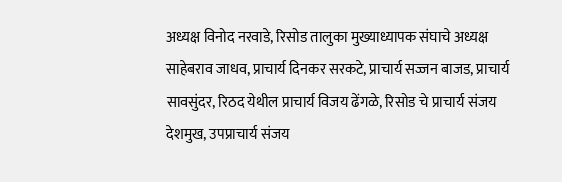अध्यक्ष विनोद नरवाडे, रिसोड तालुका मुख्याध्यापक संघाचे अध्यक्ष साहेबराव जाधव, प्राचार्य दिनकर सरकटे, प्राचार्य सज्जन बाजड, प्राचार्य सावसुंदर, रिठद येथील प्राचार्य विजय ढेंगळे, रिसोड चे प्राचार्य संजय देशमुख, उपप्राचार्य संजय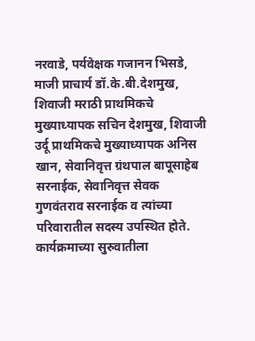नरवाडे, पर्यवेक्षक गजानन भिसडे, माजी प्राचार्य डॉ.के.बी.देशमुख, शिवाजी मराठी प्राथमिकचे मुख्याध्यापक सचिन देशमुख, शिवाजी उर्दू प्राथमिकचे मुख्याध्यापक अनिस खान, सेवानिवृत्त ग्रंथपाल बापूसाहेब सरनाईक, सेवानिवृत्त सेवक गुणवंतराव सरनाईक व त्यांच्या परिवारातील सदस्य उपस्थित होते.
कार्यक्रमाच्या सुरुवातीला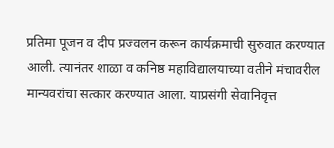प्रतिमा पूजन व दीप प्रज्वलन करून कार्यक्रमाची सुरुवात करण्यात आली. त्यानंतर शाळा व कनिष्ठ महाविद्यालयाच्या वतीने मंचावरील मान्यवरांचा सत्कार करण्यात आला. याप्रसंगी सेवानिवृत्त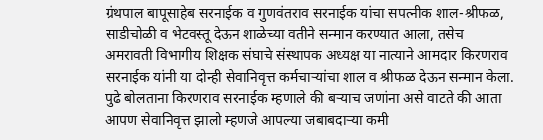ग्रंथपाल बापूसाहेब सरनाईक व गुणवंतराव सरनाईक यांचा सपत्नीक शाल-श्रीफळ, साडीचोळी व भेटवस्तू देऊन शाळेच्या वतीने सन्मान करण्यात आला, तसेच अमरावती विभागीय शिक्षक संघाचे संस्थापक अध्यक्ष या नात्याने आमदार किरणराव सरनाईक यांनी या दोन्ही सेवानिवृत्त कर्मचाऱ्यांचा शाल व श्रीफळ देऊन सन्मान केला. पुढे बोलताना किरणराव सरनाईक म्हणाले की बऱ्याच जणांना असे वाटते की आता आपण सेवानिवृत्त झालो म्हणजे आपल्या जबाबदाऱ्या कमी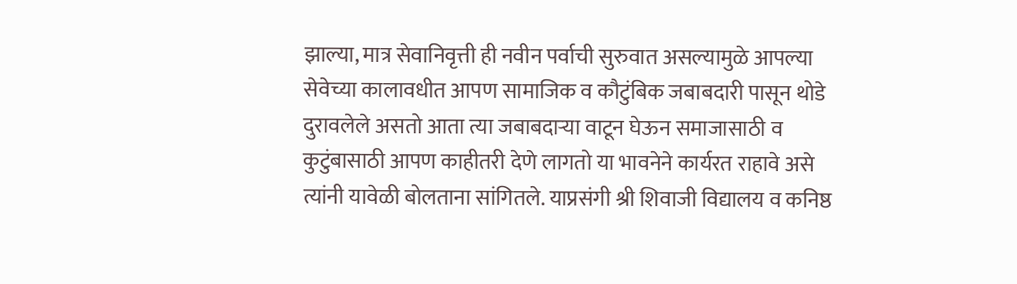झाल्या, मात्र सेवानिवृत्ती ही नवीन पर्वाची सुरुवात असल्यामुळे आपल्या सेवेच्या कालावधीत आपण सामाजिक व कौटुंबिक जबाबदारी पासून थोडे दुरावलेले असतो आता त्या जबाबदाऱ्या वाटून घेऊन समाजासाठी व कुटुंबासाठी आपण काहीतरी देणे लागतो या भावनेने कार्यरत राहावे असे त्यांनी यावेळी बोलताना सांगितले. याप्रसंगी श्री शिवाजी विद्यालय व कनिष्ठ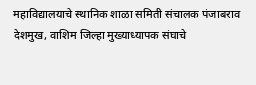महाविद्यालयाचे स्थानिक शाळा समिती संचालक पंजाबराव देशमुख, वाशिम जिल्हा मुख्याध्यापक संघाचे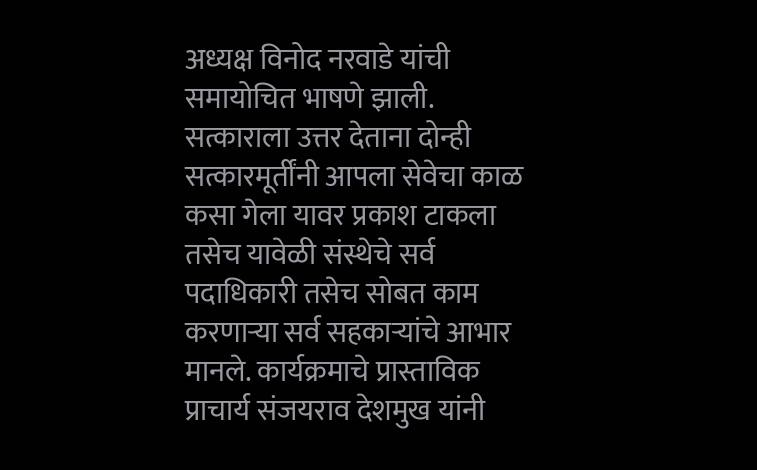अध्यक्ष विनोद नरवाडे यांची समायोचित भाषणे झाली. सत्काराला उत्तर देताना दोन्ही सत्कारमूर्तींनी आपला सेवेचा काळ कसा गेला यावर प्रकाश टाकला तसेच यावेळी संस्थेचे सर्व पदाधिकारी तसेच सोबत काम करणाऱ्या सर्व सहकाऱ्यांचे आभार मानले. कार्यक्रमाचे प्रास्ताविक प्राचार्य संजयराव देशमुख यांनी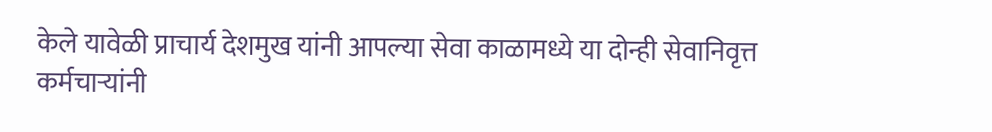केले यावेळी प्राचार्य देशमुख यांनी आपल्या सेवा काळामध्ये या दोन्ही सेवानिवृत्त कर्मचाऱ्यांनी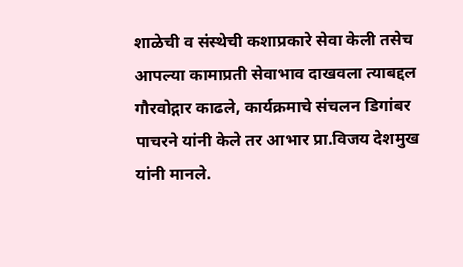शाळेची व संस्थेची कशाप्रकारे सेवा केली तसेच आपल्या कामाप्रती सेवाभाव दाखवला त्याबद्दल गौरवोद्गार काढले, कार्यक्रमाचे संचलन डिगांबर पाचरने यांनी केले तर आभार प्रा.विजय देशमुख यांनी मानले.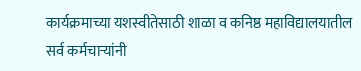कार्यक्रमाच्या यशस्वीतेसाठी शाळा व कनिष्ठ महाविद्यालयातील सर्व कर्मचाऱ्यांनी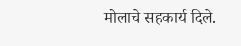मोलाचे सहकार्य दिले.